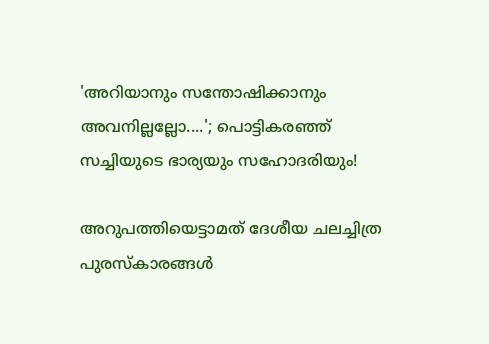'അറിയാനും സന്തോഷിക്കാനും അവനില്ലല്ലോ....'; പൊട്ടികരഞ്ഞ് സച്ചിയുടെ ഭാര്യയും സഹോദരിയും!

അറുപത്തിയെട്ടാമത് ദേശീയ ചലച്ചിത്ര പുരസ്കാരങ്ങൾ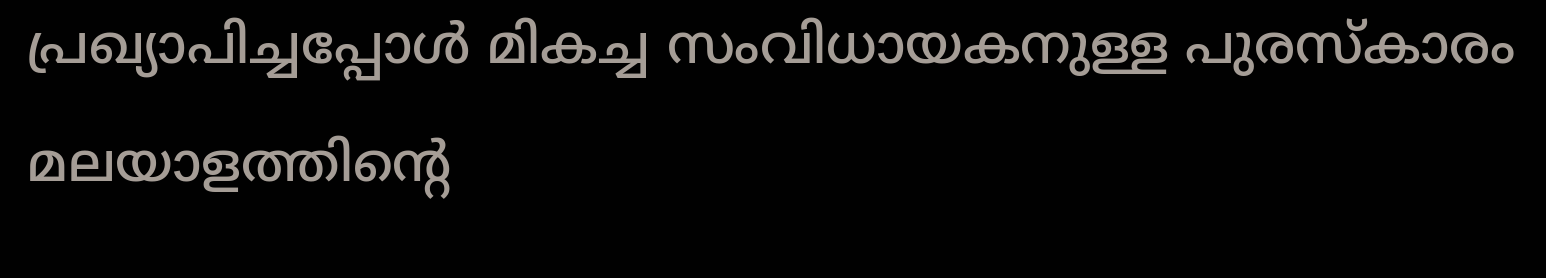പ്രഖ്യാപിച്ചപ്പോൾ മികച്ച സംവിധായകനുള്ള പുരസ്കാരം മലയാളത്തിന്റെ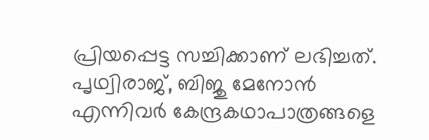പ്രിയപ്പെട്ട സച്ചിക്കാണ് ലഭിച്ചത്. പൃഥ്വിരാജ്, ബിജു മേനോൻ എന്നിവർ കേന്ദ്രകഥാപാത്രങ്ങളെ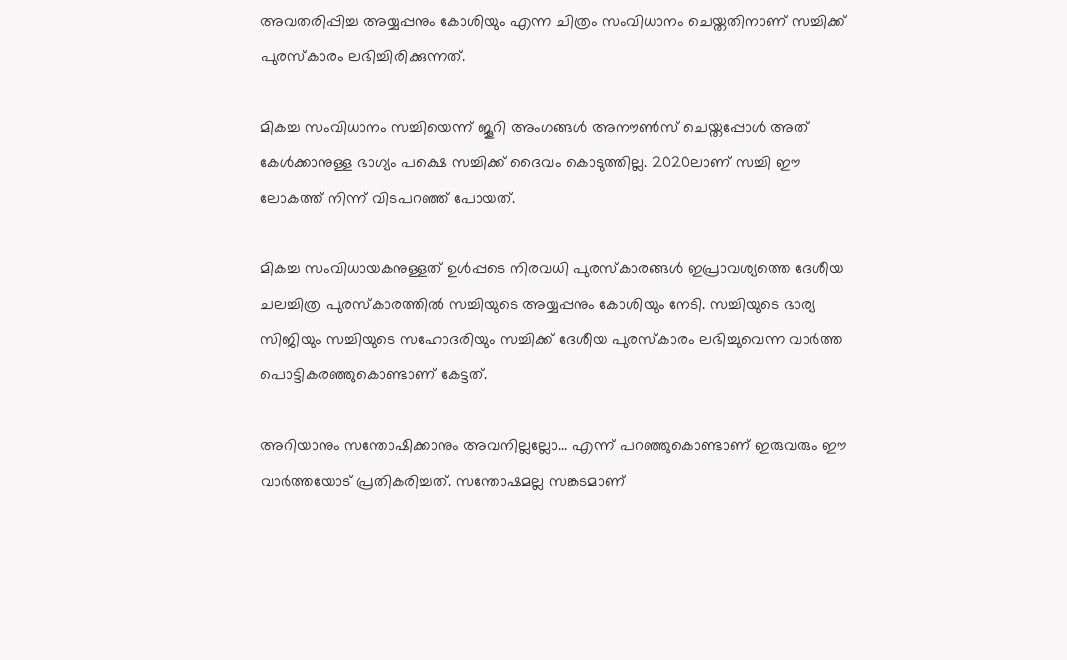അവതരിപ്പിച്ച അയ്യപ്പനും കോശിയും എന്ന ചിത്രം സംവിധാനം ചെയ്തതിനാണ് സച്ചിക്ക് പുരസ്കാരം ലഭിച്ചിരിക്കുന്നത്.

മികച്ച സംവിധാനം സച്ചിയെന്ന് ജൂറി അംഗങ്ങൾ അനൗൺസ് ചെയ്തപ്പോൾ അത് കേൾക്കാനുള്ള ഭാഗ്യം പക്ഷെ സച്ചിക്ക് ദൈവം കൊടുത്തില്ല. 2020ലാണ് സച്ചി ഈ ലോകത്ത് നിന്ന് വിടപറഞ്ഞ് പോയത്.

മികച്ച സംവിധായകനുള്ളത് ഉൾപ്പടെ നിരവധി പുരസ്കാരങ്ങൾ ഇപ്രാവശ്യത്തെ ദേശീയ ചലച്ചിത്ര പുരസ്കാരത്തിൽ സച്ചിയുടെ അയ്യപ്പനും കോശിയും നേടി. സച്ചിയുടെ ഭാര്യ സിജിയും സച്ചിയുടെ സഹോദരിയും സച്ചിക്ക് ദേശീയ പുരസ്കാരം ലഭിച്ചുവെന്ന വാർത്ത പൊട്ടികരഞ്ഞുകൊണ്ടാണ് കേട്ടത്.

അറിയാനും സന്തോഷിക്കാനും അവനില്ലല്ലോ... എന്ന് പറഞ്ഞുകൊണ്ടാണ് ഇരുവരും ഈ വാർത്തയോട് പ്രതികരിച്ചത്. സന്തോഷമല്ല സങ്കടമാണ്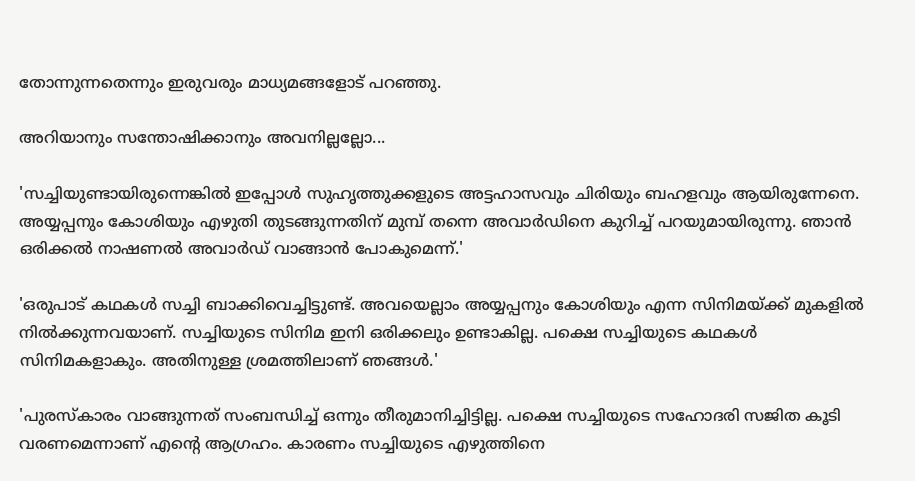തോന്നുന്നതെന്നും ഇരുവരും മാധ്യമങ്ങളോട് പറഞ്ഞു.

അറിയാനും സന്തോഷിക്കാനും അവനില്ലല്ലോ...

'സച്ചിയുണ്ടായിരുന്നെങ്കിൽ ഇപ്പോൾ സുഹൃത്തുക്കളുടെ അട്ടഹാസവും ചിരിയും ബഹളവും ആയിരുന്നേനെ. അയ്യപ്പനും കോശിയും എഴുതി തുടങ്ങുന്നതിന് മുമ്പ് തന്നെ അവാർഡിനെ കുറിച്ച് പറയുമായിരുന്നു. ഞാൻ ഒരിക്കൽ നാഷണൽ അവാർ‌ഡ് വാങ്ങാൻ പോകുമെന്ന്.'

'ഒരുപാട് കഥകൾ സച്ചി ബാക്കിവെച്ചിട്ടുണ്ട്. അവയെല്ലാം അയ്യപ്പനും കോശിയും എന്ന സിനിമയ്ക്ക് മുകളിൽ നിൽക്കുന്നവയാണ്. സച്ചിയുടെ സിനിമ ഇനി ഒരിക്കലും ഉണ്ടാകില്ല. പക്ഷെ സച്ചിയുടെ കഥകൾ സിനിമകളാകും. അതിനുള്ള ശ്രമത്തിലാണ് ‍ഞങ്ങൾ.'

'പുരസ്കാരം വാങ്ങുന്നത് സംബന്ധിച്ച് ഒന്നും തീരുമാനിച്ചിട്ടില്ല. പക്ഷെ സച്ചിയുടെ സഹോദരി സജിത കൂടി വരണമെന്നാണ് എന്റെ ആഗ്രഹം. കാരണം സച്ചിയുടെ എഴുത്തിനെ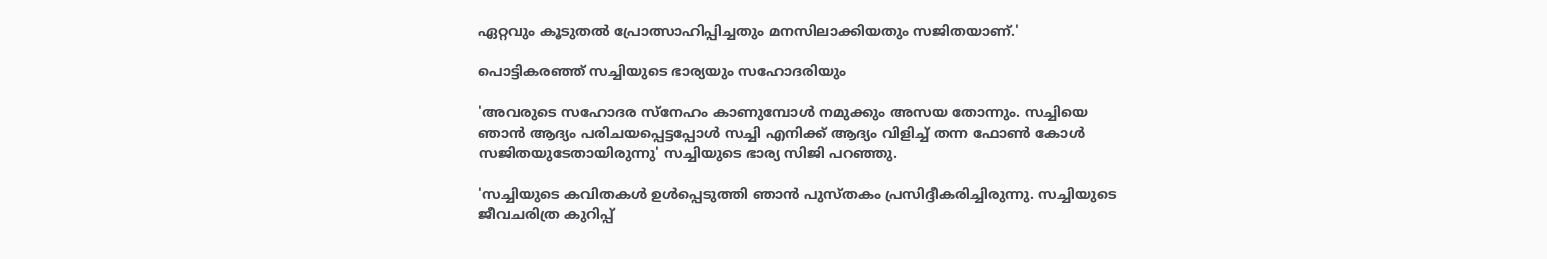ഏറ്റവും കൂടുതൽ പ്രോത്സാഹിപ്പിച്ചതും മനസിലാക്കിയതും സജിതയാണ്.'

പൊട്ടികരഞ്ഞ് സച്ചിയുടെ ഭാര്യയും സഹോദരിയും

'അവരുടെ സഹോദര സ്നേഹം കാണുമ്പോൾ നമുക്കും അസയ തോന്നും. സച്ചിയെ ഞാൻ‌ ആദ്യം പരിചയപ്പെട്ടപ്പോൾ സച്ചി എനിക്ക് ആദ്യം വിളിച്ച് തന്ന ഫോൺ കോൾ സജിതയുടേതായിരുന്നു' സച്ചിയുടെ ഭാര്യ സിജി പറഞ്ഞു.

'സച്ചിയുടെ കവിതകൾ ഉൾപ്പെടുത്തി ഞാൻ പുസ്തകം പ്രസിദ്ദീകരിച്ചിരുന്നു. സച്ചിയുടെ ജീവചരിത്ര കുറിപ്പ്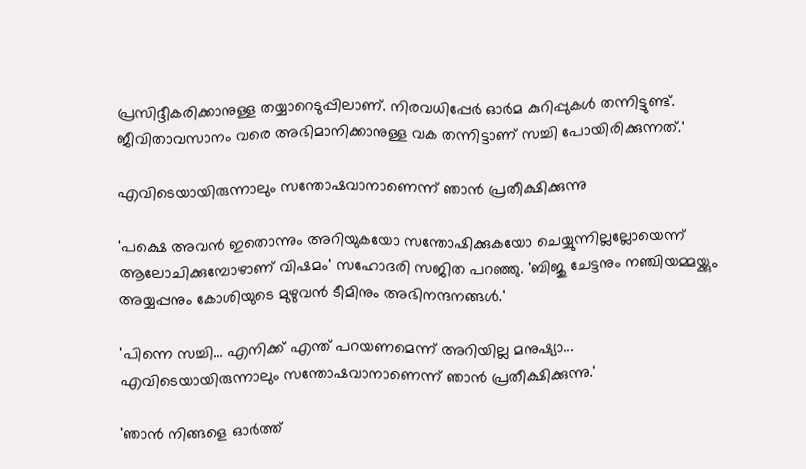പ്രസിദ്ദീകരിക്കാനുള്ള തയ്യാറെടുപ്പിലാണ്. നിരവധിപ്പേർ ഓർമ കുറിപ്പുകൾ തന്നിട്ടുണ്ട്. ജീവിതാവസാനം വരെ അഭിമാനിക്കാനുള്ള വക തന്നിട്ടാണ് സച്ചി പോയിരിക്കുന്നത്.'

എവിടെയായിരുന്നാലും സന്തോഷവാനാണെന്ന് ഞാൻ പ്രതീക്ഷിക്കുന്നു

'പക്ഷെ അവൻ ഇതൊന്നും അറിയുകയോ സന്തോഷിക്കുകയോ ചെയ്യുന്നില്ലല്ലോയെന്ന് ആലോചിക്കുമ്പോഴാണ് വിഷമം' സഹോദരി സജിത പറഞ്ഞു. 'ബിജു ചേട്ടനും നഞ്ചിയമ്മയ്ക്കും അയ്യപ്പനും കോശിയുടെ മുഴുവൻ ടീമിനും അഭിനന്ദനങ്ങൾ.'

'പിന്നെ സച്ചി... എനിക്ക് എന്ത് പറയണമെന്ന് അറിയില്ല മനുഷ്യാ... എവിടെയായിരുന്നാലും സന്തോഷവാനാണെന്ന് ഞാൻ പ്രതീക്ഷിക്കുന്നു.'

'ഞാൻ നിങ്ങളെ ഓർത്ത്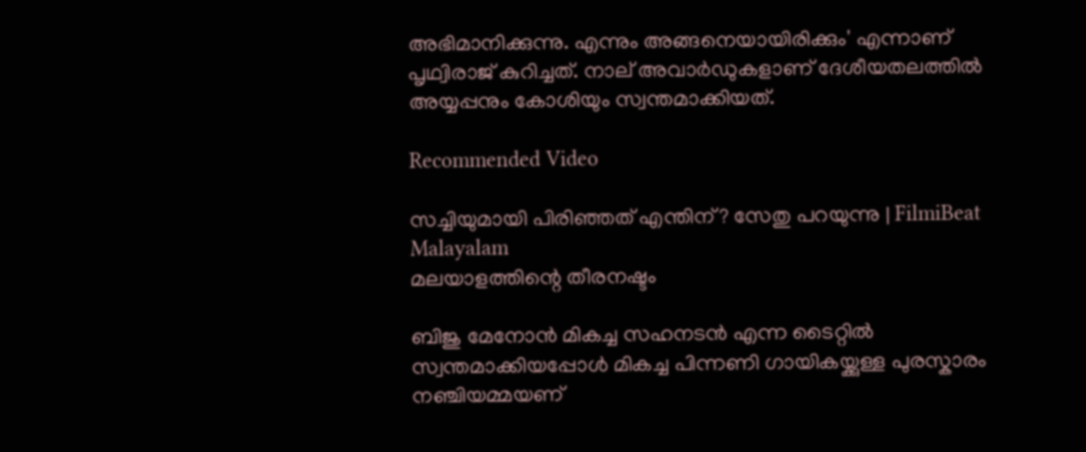അഭിമാനിക്കുന്നു. എന്നും അങ്ങനെയായിരിക്കും' എന്നാണ് പൃഥ്വിരാജ് കുറിച്ചത്. നാല് അവാർഡുകളാണ് ദേശീയതലത്തിൽ അയ്യപ്പനും കോശിയും സ്വന്തമാക്കിയത്.

Recommended Video

സച്ചിയുമായി പിരിഞ്ഞത് എന്തിന്? സേതു പറയുന്നു | FilmiBeat Malayalam
മലയാളത്തിന്റെ തീരനഷ്ടം

ബിജു മേനോൻ മികച്ച സഹനടൻ എന്ന ടൈറ്റിൽ സ്വന്തമാക്കിയപ്പോൾ മികച്ച പിന്നണി ഗായികയ്ക്കുള്ള പുരസ്കാരം നഞ്ചിയമ്മയണ്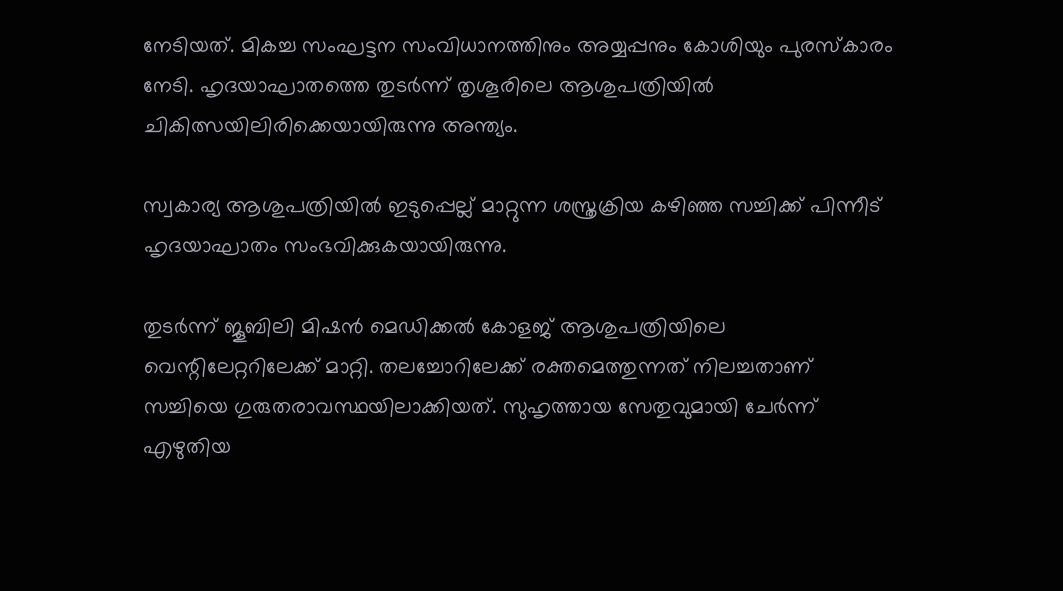നേടിയത്. മികച്ച സംഘട്ടന സംവിധാനത്തിനും അയ്യപ്പനും കോശിയും പുരസ്കാരം നേടി. ഹൃദയാഘാതത്തെ തുടര്‍ന്ന് തൃശൂരിലെ ആശുപത്രിയില്‍ ചികിത്സയിലിരിക്കെയായിരുന്നു അന്ത്യം.

സ്വകാര്യ ആശുപത്രിയിൽ ഇടുപ്പെല്ല് മാറ്റുന്ന ശസ്ത്രക്രിയ കഴിഞ്ഞ സച്ചിക്ക് പിന്നീട് ഹൃദയാഘാതം സംഭവിക്കുകയായിരുന്നു.

തുടർന്ന് ജൂബിലി മിഷൻ മെഡിക്കൽ കോളജ് ആശുപത്രിയിലെ വെന്റിലേറ്ററിലേക്ക് മാറ്റി. തലച്ചോറിലേക്ക് രക്തമെത്തുന്നത് നിലച്ചതാണ് സച്ചിയെ ഗുരുതരാവസ്ഥയിലാക്കിയത്. സുഹൃത്തായ സേതുവുമായി ചേർന്ന് എഴുതിയ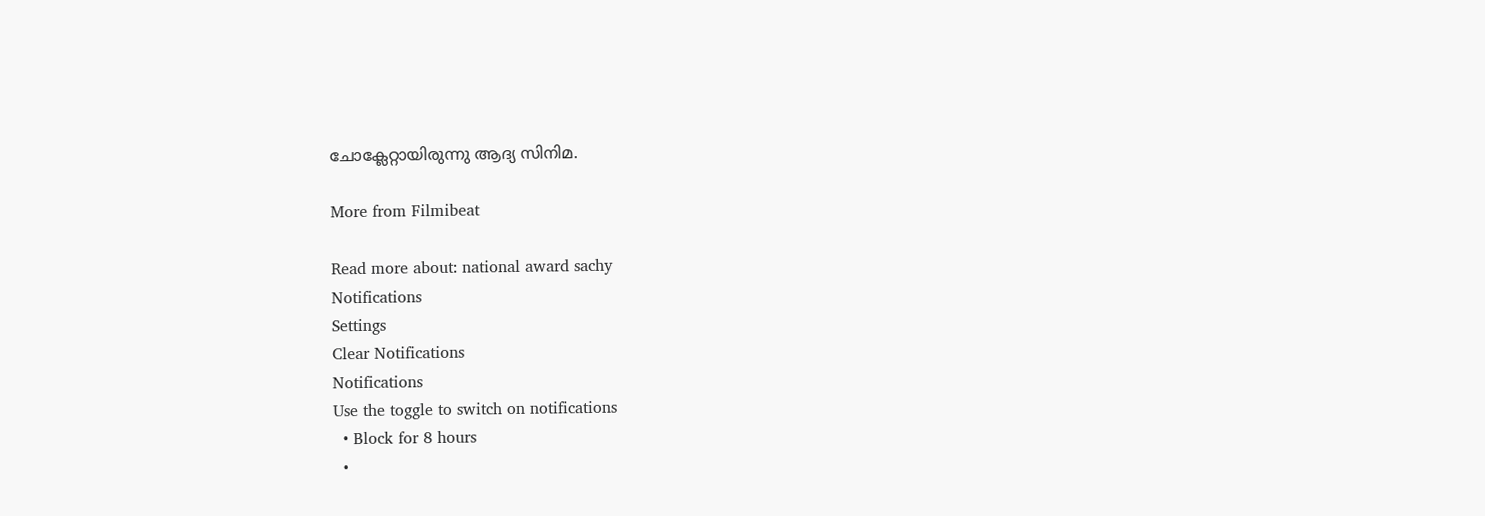ചോക്ലേറ്റായിരുന്നു ആദ്യ സിനിമ.

More from Filmibeat

Read more about: national award sachy
Notifications
Settings
Clear Notifications
Notifications
Use the toggle to switch on notifications
  • Block for 8 hours
  •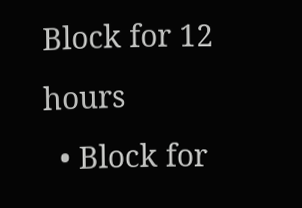Block for 12 hours
  • Block for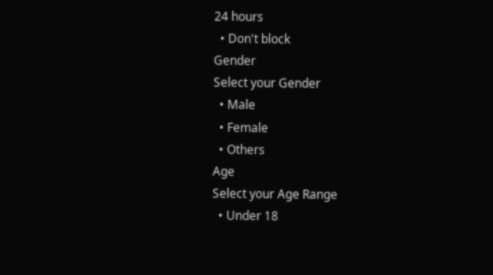24 hours
  • Don't block
Gender
Select your Gender
  • Male
  • Female
  • Others
Age
Select your Age Range
  • Under 18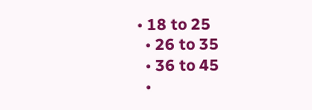• 18 to 25
  • 26 to 35
  • 36 to 45
  •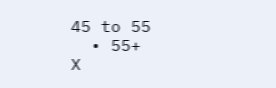45 to 55
  • 55+
X